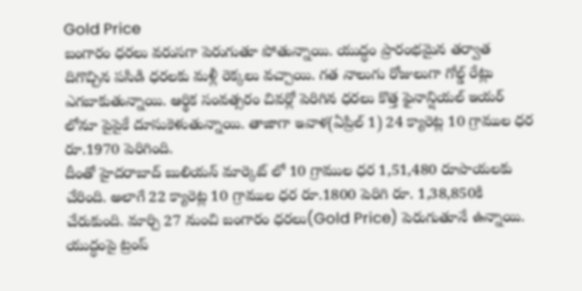Gold Price
బంగారం ధరలు వరుసగా పెరుగుతూ పోతున్నాయి. యుద్ధం ప్రారంభమైన తర్వాత దిగొచ్చిన పసిడి ధరలకు మళ్లీ రెక్కలు వచ్చాయి. గత నాలుగు రోజులుగా గోల్డ్ రేట్లు ఎగబాకుతున్నాయి. ఆర్థిక సంవత్సరం చివర్లో పెరిగిన ధరలు కొత్త ఫైనాన్షియల్ ఇయర్ లోనూ పైపైకే దూసుకెళుతున్నాయి. తాజాగా ఇవాళ(ఏప్రిల్ 1) 24 క్యారెట్ల 10 గ్రాముల ధర రూ.1970 పెరిగింది.
దీంతో హైదరాబాద్ బులియన్ మార్కెట్ లో 10 గ్రాముల ధర 1,51,480 రూపాయలకు చేరింది. అలాగే 22 క్యారెట్ల 10 గ్రాముల ధర రూ.1800 పెరిగి రూ. 1,38,850కి చేరుకుంది. మార్చి 27 నుంచి బంగారం ధరలు(Gold Price) పెరుగుతూనే ఉన్నాయి. యుద్ధంపై ట్రంప్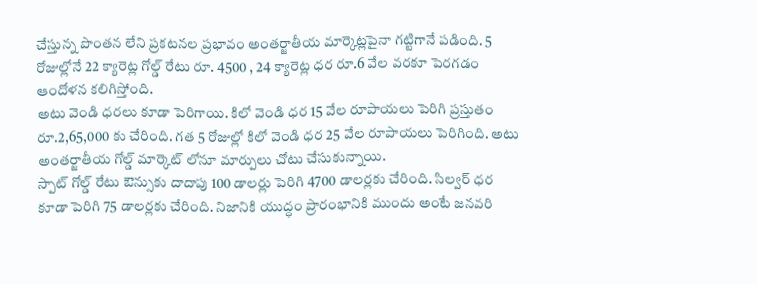చేస్తున్న పొంతన లేని ప్రకటనల ప్రభావం అంతర్జాతీయ మార్కెట్లపైనా గట్టిగానే పడింది. 5 రోజుల్లోనే 22 క్యారెట్ల గోల్డ్ రేటు రూ. 4500 , 24 క్యారెట్ల ధర రూ.6 వేల వరకూ పెరగడం ఆందోళన కలిగిస్తోంది.
అటు వెండి ధరలు కూడా పెరిగాయి. కిలో వెండి ధర 15 వేల రూపాయలు పెరిగి ప్రస్తుతం రూ.2,65,000 కు చేరింది. గత 5 రోజుల్లో కిలో వెండి ధర 25 వేల రూపాయలు పెరిగింది. అటు అంతర్జాతీయ గోల్డ్ మార్కెట్ లోనూ మార్పులు చోటు చేసుకున్నాయి.
స్పాట్ గోల్డ్ రేటు ఔన్సుకు దాదాపు 100 డాలర్లు పెరిగి 4700 డాలర్లకు చేరింది. సిల్వర్ ధర కూడా పెరిగి 75 డాలర్లకు చేరింది. నిజానికి యుద్ధం ప్రారంభానికి ముందు అంటే జనవరి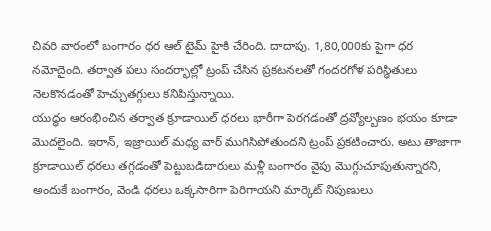చివరి వారంలో బంగారం ధర ఆల్ టైమ్ హైకి చేరింది. దాదాపు. 1,80,000కు పైగా ధర నమోదైంది. తర్వాత పలు సందర్భాల్లో ట్రంప్ చేసిన ప్రకటనలతో గందరగోళ పరిస్థితులు నెలకొనడంతో హెచ్చుతగ్గులు కనిపిస్తున్నాయి.
యుద్ధం ఆరంభించిన తర్వాత క్రూడాయిల్ ధరలు భారీగా పెరగడంతో ద్రవ్యోల్బణం భయం కూడా మొదలైంది. ఇరాన్, ఇజ్రాయిల్ మధ్య వార్ ముగిసిపోతుందని ట్రంప్ ప్రకటించారు. అటు తాజాగా క్రూడాయిల్ ధరలు తగ్గడంతో పెట్టుబడిదారులు మళ్లీ బంగారం వైపు మొగ్గుచూపుతున్నారని, అందుకే బంగారం, వెండి ధరలు ఒక్కసారిగా పెరిగాయని మార్కెట్ నిపుణులు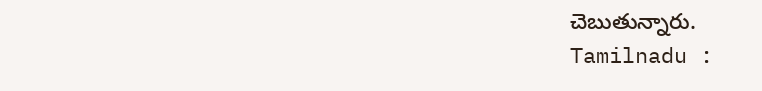చెబుతున్నారు.
Tamilnadu :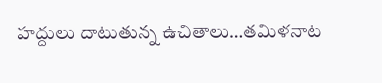హద్దులు దాటుతున్న ఉచితాలు…తమిళనాట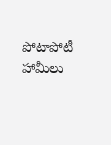పోటాపోటీ హామీలు